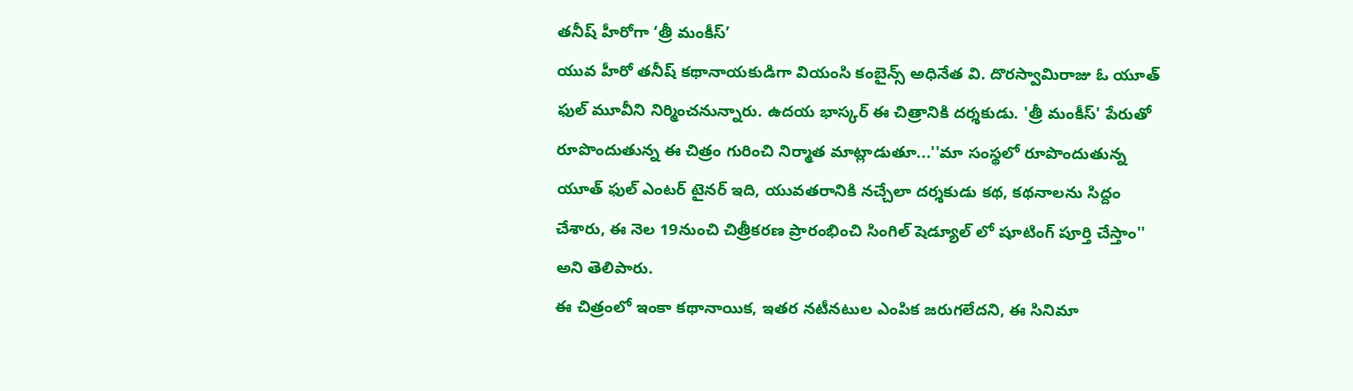తనీష్ హీరోగా ‘త్రీ మంకీస్’
యువ హీరో తనీష్ కథానాయకుడిగా వియంసి కంబైన్స్ అధినేత వి. దొరస్వామిరాజు ఓ యూత్ ఫుల్ మూవీని నిర్మించనున్నారు. ఉదయ భాస్కర్ ఈ చిత్రానికి దర్శకుడు. 'త్రీ మంకీస్' పేరుతో రూపొందుతున్న ఈ చిత్రం గురించి నిర్మాత మాట్లాడుతూ...''మా సంస్థలో రూపొందుతున్న యూత్ ఫుల్ ఎంటర్ టైనర్ ఇది, యువతరానికి నచ్చేలా దర్శకుడు కథ, కథనాలను సిద్దం చేశారు, ఈ నెల 19నుంచి చిత్రీకరణ ప్రారంభించి సింగిల్ షెడ్యూల్ లో షూటింగ్ పూర్తి చేస్తాం'' అని తెలిపారు.
ఈ చిత్రంలో ఇంకా కథానాయిక, ఇతర నటీనటుల ఎంపిక జరుగలేదని, ఈ సినిమా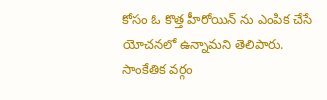కోసం ఓ కొత్త హీరోయిన్ ను ఎంపిక చేసే యోచనలో ఉన్నామని తెలిపారు. సాంకేతిక వర్గం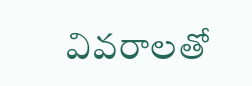వివరాలతో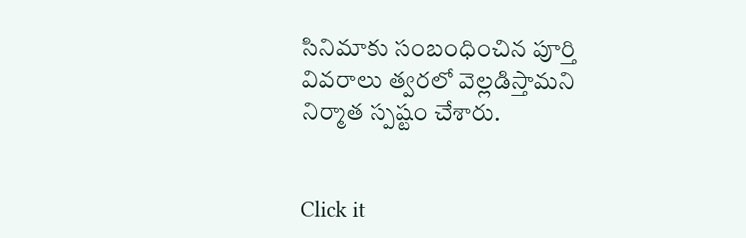సినిమాకు సంబంధించిన పూర్తి వివరాలు త్వరలో వెల్లడిస్తామని నిర్మాత స్పష్టం చేశారు.


Click it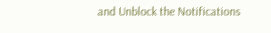and Unblock the Notifications